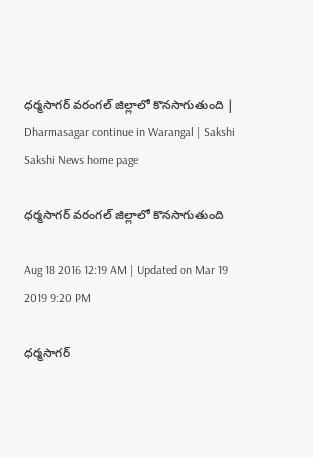ధర్మసాగర్‌ వరంగల్‌ జిల్లాలో కొనసాగుతుంది | Dharmasagar continue in Warangal | Sakshi
Sakshi News home page

ధర్మసాగర్‌ వరంగల్‌ జిల్లాలో కొనసాగుతుంది

Aug 18 2016 12:19 AM | Updated on Mar 19 2019 9:20 PM

ధర్మసాగర్‌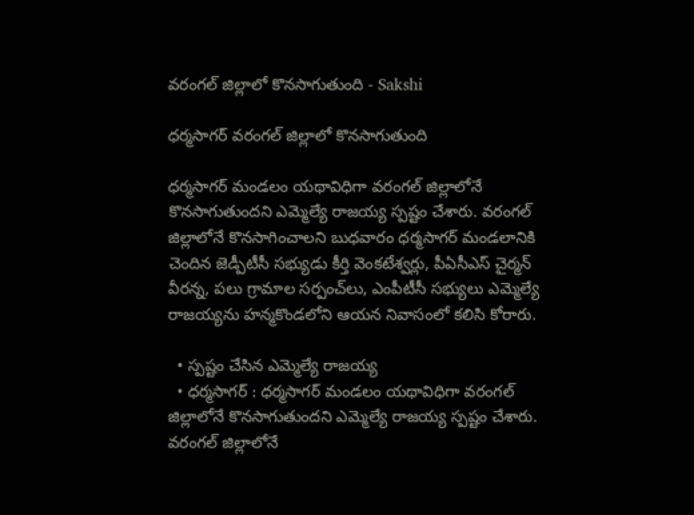వరంగల్‌ జిల్లాలో కొనసాగుతుంది - Sakshi

ధర్మసాగర్‌ వరంగల్‌ జిల్లాలో కొనసాగుతుంది

ధర్మసాగర్‌ మండలం యథావిధిగా వరంగల్‌ జిల్లాలోనే కొనసాగుతుందని ఎమ్మెల్యే రాజయ్య స్పష్టం చేశారు. వరంగల్‌ జిల్లాలోనే కొనసాగించాలని బుధవారం ధర్మసాగర్‌ మండలానికి చెందిన జెడ్పీటీసీ సభ్యుడు కీర్తి వెంకటేశ్వర్లు, పీఏసీఎస్‌ చైర్మన్‌ వీరన్న, పలు గ్రామాల సర్పంచ్‌లు, ఎంపీటీసీ సభ్యులు ఎమ్మెల్యే రాజయ్యను హన్మకొండలోని ఆయన నివాసంలో కలిసి కోరారు.

  • స్పష్టం చేసిన ఎమ్మెల్యే రాజయ్య
  • ధర్మసాగర్‌ : ధర్మసాగర్‌ మండలం యథావిధిగా వరంగల్‌ జిల్లాలోనే కొనసాగుతుందని ఎమ్మెల్యే రాజయ్య స్పష్టం చేశారు. వరంగల్‌ జిల్లాలోనే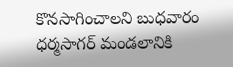కొనసాగించాలని బుధవారం ధర్మసాగర్‌ మండలానికి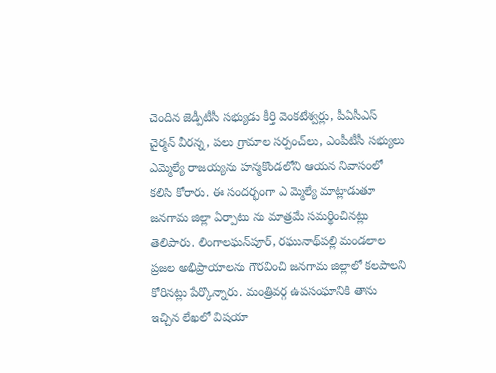చెందిన జెడ్పీటీసీ సభ్యుడు కీర్తి వెంకటేశ్వర్లు, పీఏసీఎస్‌ చైర్మన్‌ వీరన్న, పలు గ్రామాల సర్పంచ్‌లు, ఎంపీటీసీ సభ్యులు ఎమ్మెల్యే రాజయ్యను హన్మకొండలోని ఆయన నివాసంలో కలిసి కోరారు. ఈ సందర్భంగా ఎ మ్మెల్యే మాట్లాడుతూ జనగామ జిల్లా ఏర్పాటు ను మాత్రమే సమర్థించినట్లు తెలిపారు. లింగాలఘన్‌పూర్, రఘునాథ్‌పల్లి మండలాల ప్రజల అభిప్రాయాలను గౌరవించి జనగామ జిల్లాలో కలపాలని కోరినట్లు పేర్కొన్నారు. మంత్రివర్గ ఉపసంఘానికి తాను ఇచ్చిన లేఖలో విషయా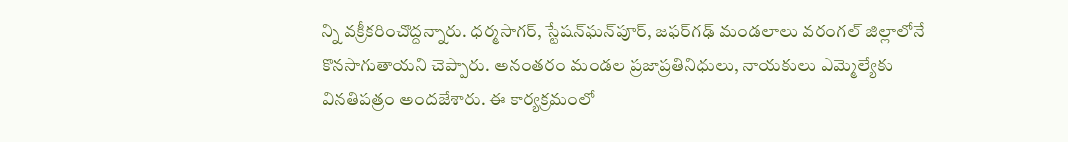న్ని వక్రీకరించొద్దన్నారు. ధర్మసాగర్, స్టేషన్‌ఘన్‌పూర్, జఫర్‌గఢ్‌ మండలాలు వరంగల్‌ జిల్లాలోనే కొనసాగుతాయని చెప్పారు. అనంతరం మండల ప్రజాప్రతినిధులు, నాయకులు ఎమ్మెల్యేకు వినతిపత్రం అందజేశారు. ఈ కార్యక్రమంలో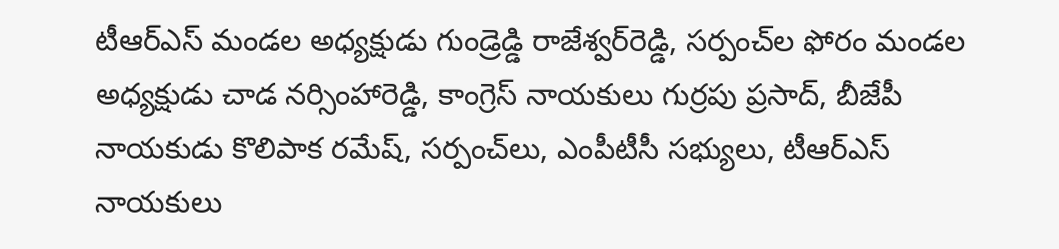టీఆర్‌ఎస్‌ మండల అధ్యక్షుడు గుండ్రెడ్డి రాజేశ్వర్‌రెడ్డి, సర్పంచ్‌ల ఫోరం మండల అధ్యక్షుడు చాడ నర్సింహారెడ్డి, కాంగ్రెస్‌ నాయకులు గుర్రపు ప్రసాద్, బీజేపీ నాయకుడు కొలిపాక రమేష్, సర్పంచ్‌లు, ఎంపీటీసీ సభ్యులు, టీఆర్‌ఎస్‌ నాయకులు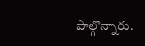పాల్గొన్నారు.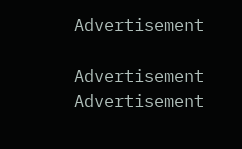Advertisement

Advertisement
Advertisement